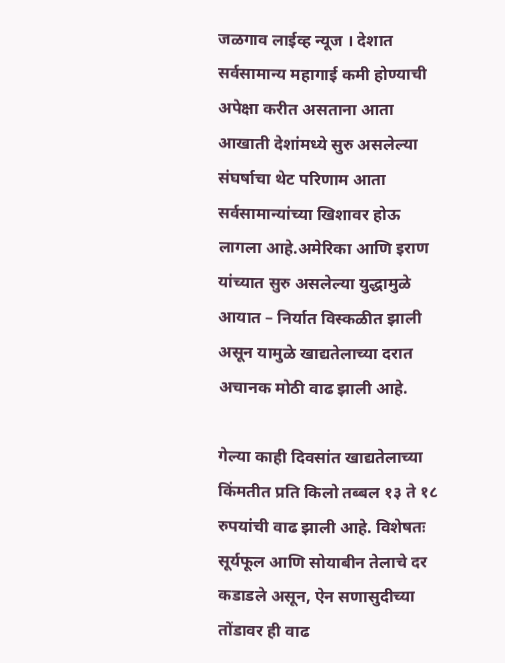जळगाव लाईव्ह न्यूज । देशात सर्वसामान्य महागाई कमी होण्याची अपेक्षा करीत असताना आता आखाती देशांमध्ये सुरु असलेल्या संघर्षाचा थेट परिणाम आता सर्वसामान्यांच्या खिशावर होऊ लागला आहे.अमेरिका आणि इराण यांच्यात सुरु असलेल्या युद्धामुळे आयात – निर्यात विस्कळीत झाली असून यामुळे खाद्यतेलाच्या दरात अचानक मोठी वाढ झाली आहे.

गेल्या काही दिवसांत खाद्यतेलाच्या किंमतीत प्रति किलो तब्बल १३ ते १८ रुपयांची वाढ झाली आहे. विशेषतः सूर्यफूल आणि सोयाबीन तेलाचे दर कडाडले असून, ऐन सणासुदीच्या तोंडावर ही वाढ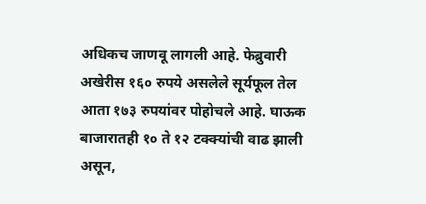अधिकच जाणवू लागली आहे. फेब्रुवारी अखेरीस १६० रुपये असलेले सूर्यफूल तेल आता १७३ रुपयांवर पोहोचले आहे. घाऊक बाजारातही १० ते १२ टक्क्यांची वाढ झाली असून,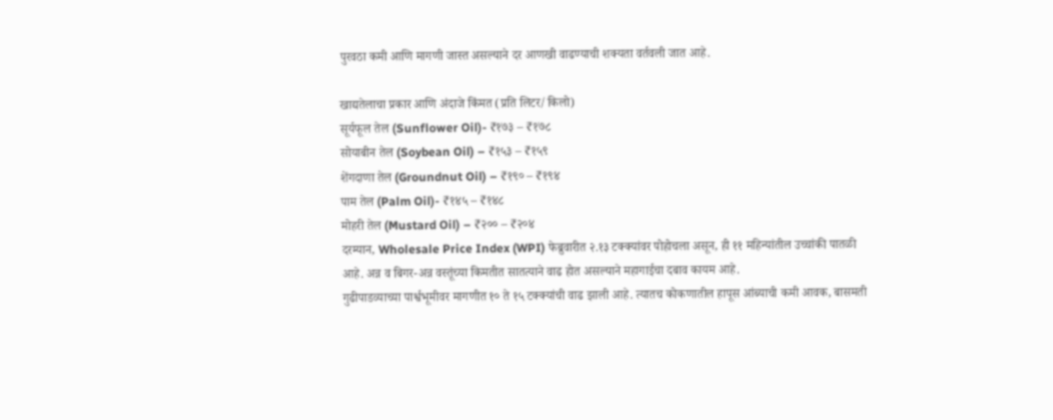पुरवठा कमी आणि मागणी जास्त असल्याने दर आणखी वाढण्याची शक्यता वर्तवली जात आहे.

खाद्यतेलाचा प्रकार आणि अंदाजे किंमत (प्रति लिटर/किलो)
सूर्यफूल तेल (Sunflower Oil)- ₹१७३ – ₹१७८
सोयाबीन तेल (Soybean Oil) – ₹१५३ – ₹१५९
शेंगदाणा तेल (Groundnut Oil) – ₹१९० – ₹१९४
पाम तेल (Palm Oil)- ₹१४५ – ₹१४८
मोहरी तेल (Mustard Oil) – ₹२०० – ₹२०४
दरम्यान, Wholesale Price Index (WPI) फेब्रुवारीत २.१३ टक्क्यांवर पोहोचला असून, ही ११ महिन्यांतील उच्चांकी पातळी आहे. अन्न व बिगर-अन्न वस्तूंच्या किमतीत सातत्याने वाढ होत असल्याने महागाईचा दबाव कायम आहे.
गुढीपाडव्याच्या पार्श्वभूमीवर मागणीत १० ते १५ टक्क्यांची वाढ झाली आहे. त्यातच कोकणातील हापूस आंब्याची कमी आवक, बासमती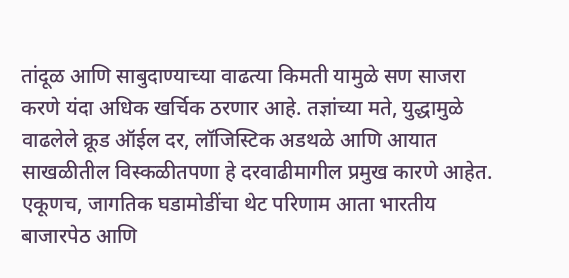तांदूळ आणि साबुदाण्याच्या वाढत्या किमती यामुळे सण साजरा करणे यंदा अधिक खर्चिक ठरणार आहे. तज्ञांच्या मते, युद्धामुळे वाढलेले क्रूड ऑईल दर, लॉजिस्टिक अडथळे आणि आयात साखळीतील विस्कळीतपणा हे दरवाढीमागील प्रमुख कारणे आहेत. एकूणच, जागतिक घडामोडींचा थेट परिणाम आता भारतीय बाजारपेठ आणि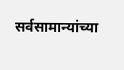सर्वसामान्यांच्या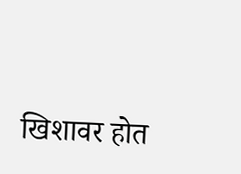खिशावर होत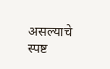असल्याचे स्पष्ट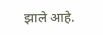झाले आहे.